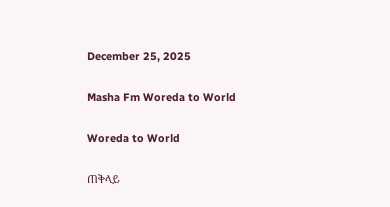December 25, 2025

Masha Fm Woreda to World

Woreda to World

ጠቅላይ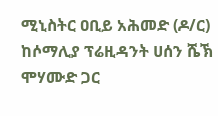ሚኒስትር ዐቢይ አሕመድ (ዶ/ር) ከሶማሊያ ፕሬዚዳንት ሀሰን ሼኽ ሞሃሙድ ጋር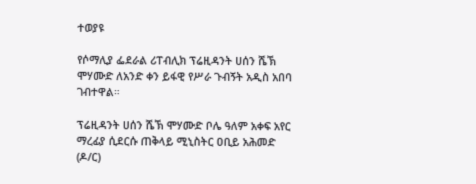ተወያዩ

የሶማሊያ ፌደራል ሪፐብሊክ ፕሬዚዳንት ሀሰን ሼኽ ሞሃሙድ ለአንድ ቀን ይፋዊ የሥራ ጉብኝት አዲስ አበባ ገብተዋል።

ፕሬዚዳንት ሀሰን ሼኽ ሞሃሙድ ቦሌ ዓለም አቀፍ አየር ማረፊያ ሲደርሱ ጠቅላይ ሚኒስትር ዐቢይ አሕመድ (ዶ/ር)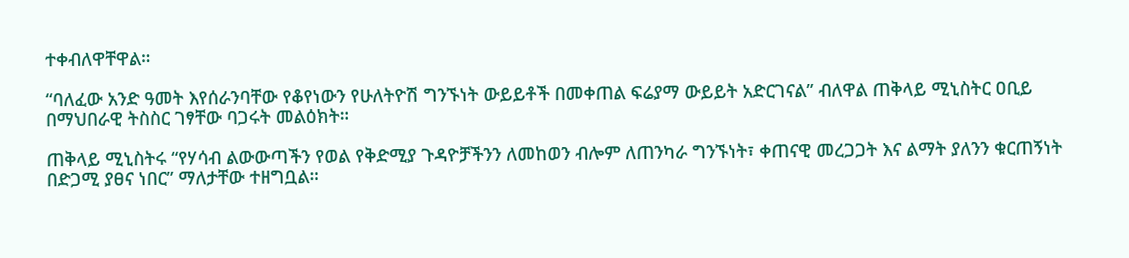ተቀብለዋቸዋል።

“ባለፈው አንድ ዓመት እየሰራንባቸው የቆየነውን የሁለትዮሽ ግንኙነት ውይይቶች በመቀጠል ፍሬያማ ውይይት አድርገናል” ብለዋል ጠቅላይ ሚኒስትር ዐቢይ በማህበራዊ ትስስር ገፃቸው ባጋሩት መልዕክት።

ጠቅላይ ሚኒስትሩ “የሃሳብ ልውውጣችን የወል የቅድሚያ ጉዳዮቻችንን ለመከወን ብሎም ለጠንካራ ግንኙነት፣ ቀጠናዊ መረጋጋት እና ልማት ያለንን ቁርጠኝነት በድጋሚ ያፀና ነበር” ማለታቸው ተዘግቧል።